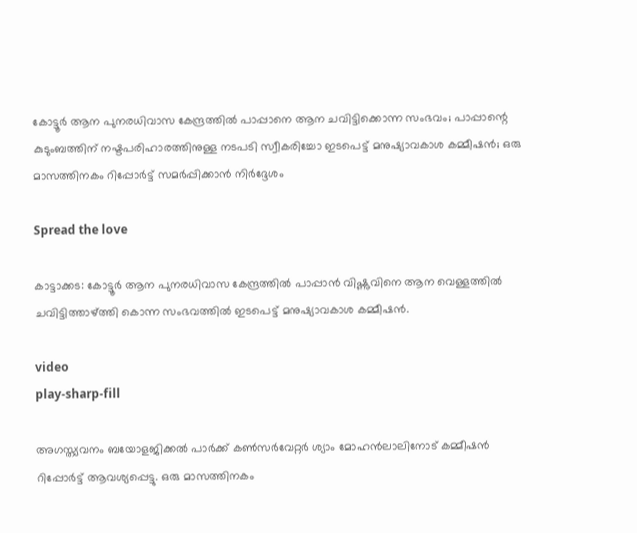കോട്ടൂര്‍ ആന പുനരധിവാസ കേന്ദ്രത്തില്‍ പാപ്പാനെ ആന ചവിട്ടിക്കൊന്ന സംഭവം; പാപ്പാന്റെ കുടുംബത്തിന് നഷ്ടപരിഹാരത്തിനുള്ള നടപടി സ്വീകരിച്ചോ ഇടപെട്ട് മനുഷ്യാവകാശ കമ്മീഷന്‍; ഒരു മാസത്തിനകം റിപ്പോര്‍ട്ട് സമർപ്പിക്കാൻ നിർദ്ദേശം

Spread the love

കാട്ടാക്കട: കോട്ടൂര്‍ ആന പുനരധിവാസ കേന്ദ്രത്തില്‍ പാപ്പാന്‍ വിഷ്ണുവിനെ ആന വെള്ളത്തില്‍ ചവിട്ടിത്താഴ്ത്തി കൊന്ന സംഭവത്തില്‍ ഇടപെട്ട് മനുഷ്യാവകാശ കമ്മീഷന്‍.

video
play-sharp-fill

അഗസ്ത്യവനം ബയോളജിക്കല്‍ പാര്‍ക്ക് കണ്‍സര്‍വേറ്റര്‍ ശ്യാം മോഹന്‍ലാലിനോട് കമ്മീഷന്‍ റിപ്പോര്‍ട്ട് ആവശ്യപ്പെട്ടു. ഒരു മാസത്തിനകം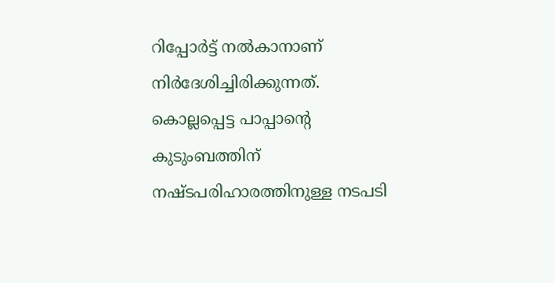റിപ്പോര്‍ട്ട് നല്‍കാനാണ് നിര്‍ദേശിച്ചിരിക്കുന്നത്. കൊല്ലപ്പെട്ട പാപ്പാന്റെ കുടുംബത്തിന് നഷ്ടപരിഹാരത്തിനുള്ള നടപടി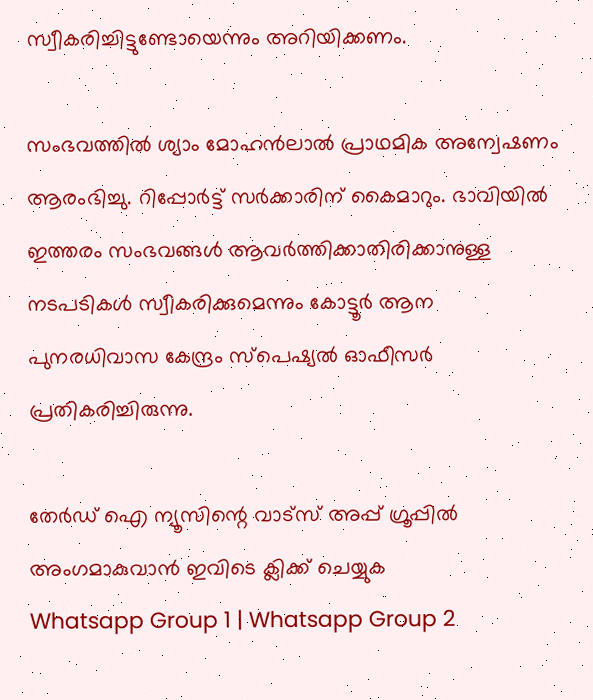സ്വീകരിച്ചിട്ടുണ്ടോയെന്നും അറിയിക്കണം.

സംഭവത്തില്‍ ശ്യാം മോഹന്‍ലാൽ പ്രാഥമിക അന്വേഷണം ആരംഭിച്ചു. റിപ്പോര്‍ട്ട് സര്‍ക്കാരിന് കൈമാറും. ഭാവിയില്‍ ഇത്തരം സംഭവങ്ങള്‍ ആവര്‍ത്തിക്കാതിരിക്കാനുള്ള നടപടികള്‍ സ്വീകരിക്കുമെന്നും കോട്ടൂര്‍ ആന പുനരധിവാസ കേന്ദ്രം സ്‌പെഷ്യല്‍ ഓഫീസര്‍ പ്രതികരിച്ചിരുന്നു.

തേർഡ് ഐ ന്യൂസിന്റെ വാട്സ് അപ്പ് ഗ്രൂപ്പിൽ അംഗമാകുവാൻ ഇവിടെ ക്ലിക്ക് ചെയ്യുക
Whatsapp Group 1 | Whatsapp Group 2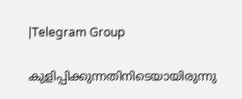|Telegram Group

കുളിപ്പിക്കുന്നതിനിടെയായിരുന്നു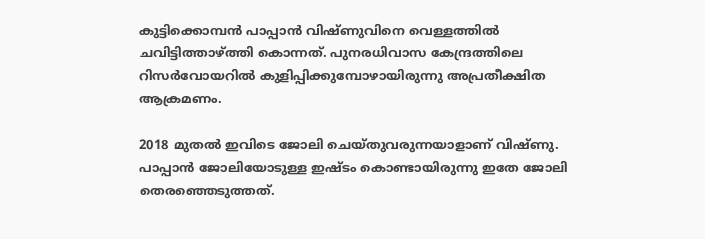കുട്ടിക്കൊമ്പന്‍ പാപ്പാന്‍ വിഷ്ണുവിനെ വെള്ളത്തില്‍ ചവിട്ടിത്താഴ്ത്തി കൊന്നത്. പുനരധിവാസ കേന്ദ്രത്തിലെ റിസര്‍വോയറില്‍ കുളിപ്പിക്കുമ്പോഴായിരുന്നു അപ്രതീക്ഷിത ആക്രമണം.

2018 മുതല്‍ ഇവിടെ ജോലി ചെയ്തുവരുന്നയാളാണ് വിഷ്ണു. പാപ്പാന്‍ ജോലിയോടുള്ള ഇഷ്ടം കൊണ്ടായിരുന്നു ഇതേ ജോലി തെരഞ്ഞെടുത്തത്.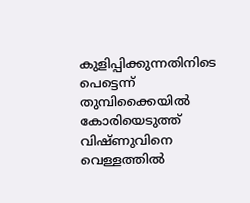കുളിപ്പിക്കുന്നതിനിടെ പെട്ടെന്ന് തുമ്പിക്കൈയില്‍ കോരിയെടുത്ത് വിഷ്ണുവിനെ വെള്ളത്തില്‍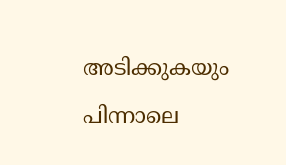അടിക്കുകയും പിന്നാലെ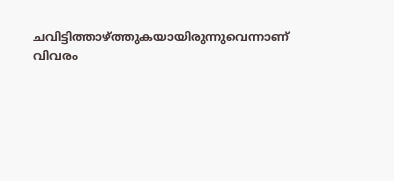ചവിട്ടിത്താഴ്ത്തുകയായിരുന്നുവെന്നാണ് വിവരം